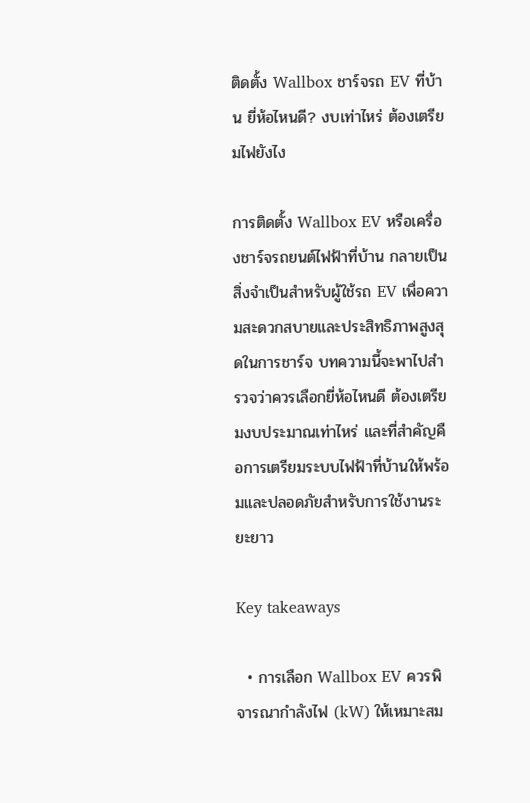ติดตั้ง Wallbox ชาร์จรถ EV ที่บ้าน ยี่ห้อไหนดี? งบเท่าไหร่ ต้องเตรียมไฟยังไง

การติดตั้ง Wallbox EV หรือเครื่องชาร์จรถยนต์ไฟฟ้าที่บ้าน กลายเป็นสิ่งจำเป็นสำหรับผู้ใช้รถ EV เพื่อความสะดวกสบายและประสิทธิภาพสูงสุดในการชาร์จ บทความนี้จะพาไปสำรวจว่าควรเลือกยี่ห้อไหนดี ต้องเตรียมงบประมาณเท่าไหร่ และที่สำคัญคือการเตรียมระบบไฟฟ้าที่บ้านให้พร้อมและปลอดภัยสำหรับการใช้งานระยะยาว

Key takeaways

  • การเลือก Wallbox EV ควรพิจารณากำลังไฟ (kW) ให้เหมาะสม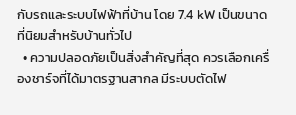กับรถและระบบไฟฟ้าที่บ้าน โดย 7.4 kW เป็นขนาดที่นิยมสำหรับบ้านทั่วไป
  • ความปลอดภัยเป็นสิ่งสำคัญที่สุด ควรเลือกเครื่องชาร์จที่ได้มาตรฐานสากล มีระบบตัดไฟ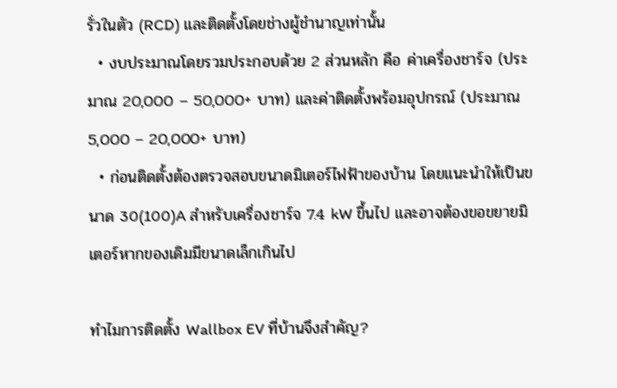รั่วในตัว (RCD) และติดตั้งโดยช่างผู้ชำนาญเท่านั้น
  • งบประมาณโดยรวมประกอบด้วย 2 ส่วนหลัก คือ ค่าเครื่องชาร์จ (ประมาณ 20,000 – 50,000+ บาท) และค่าติดตั้งพร้อมอุปกรณ์ (ประมาณ 5,000 – 20,000+ บาท)
  • ก่อนติดตั้งต้องตรวจสอบขนาดมิเตอร์ไฟฟ้าของบ้าน โดยแนะนำให้เป็นขนาด 30(100)A สำหรับเครื่องชาร์จ 7.4 kW ขึ้นไป และอาจต้องขอขยายมิเตอร์หากของเดิมมีขนาดเล็กเกินไป

ทำไมการติดตั้ง Wallbox EV ที่บ้านจึงสำคัญ?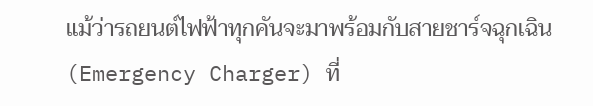แม้ว่ารถยนต์ไฟฟ้าทุกคันจะมาพร้อมกับสายชาร์จฉุกเฉิน (Emergency Charger) ที่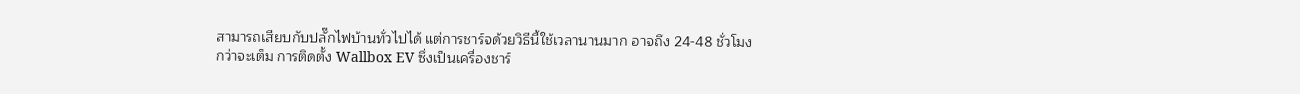สามารถเสียบกับปลั๊กไฟบ้านทั่วไปได้ แต่การชาร์จด้วยวิธีนี้ใช้เวลานานมาก อาจถึง 24-48 ชั่วโมงกว่าจะเต็ม การติดตั้ง Wallbox EV ซึ่งเป็นเครื่องชาร์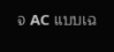จ AC แบบเฉ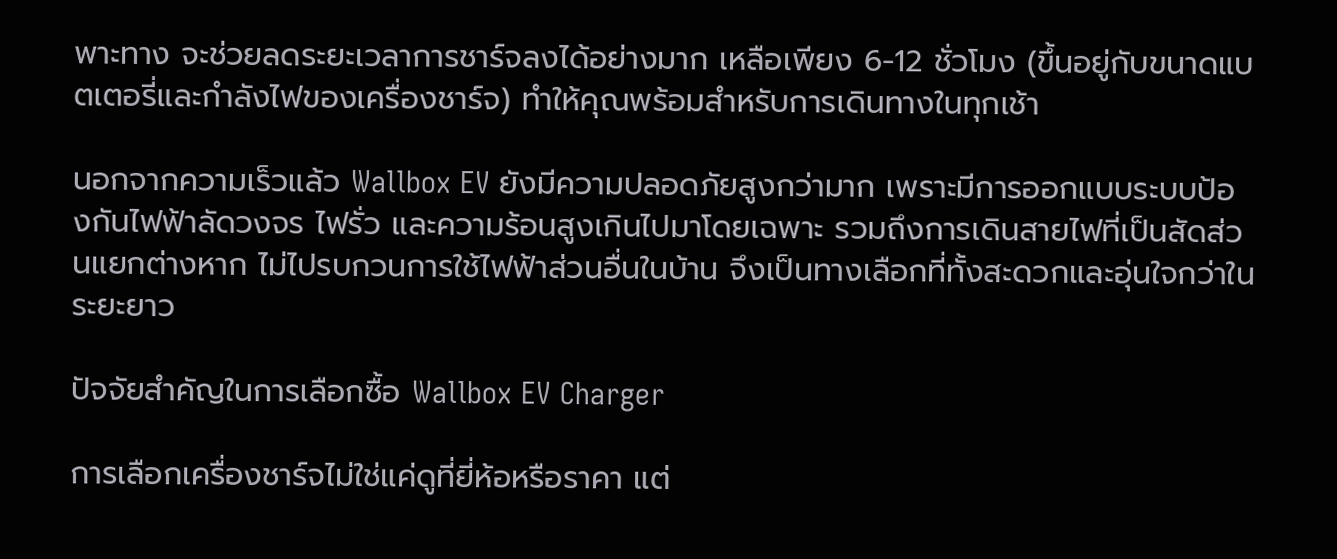พาะทาง จะช่วยลดระยะเวลาการชาร์จลงได้อย่างมาก เหลือเพียง 6-12 ชั่วโมง (ขึ้นอยู่กับขนาดแบตเตอรี่และกำลังไฟของเครื่องชาร์จ) ทำให้คุณพร้อมสำหรับการเดินทางในทุกเช้า

นอกจากความเร็วแล้ว Wallbox EV ยังมีความปลอดภัยสูงกว่ามาก เพราะมีการออกแบบระบบป้องกันไฟฟ้าลัดวงจร ไฟรั่ว และความร้อนสูงเกินไปมาโดยเฉพาะ รวมถึงการเดินสายไฟที่เป็นสัดส่วนแยกต่างหาก ไม่ไปรบกวนการใช้ไฟฟ้าส่วนอื่นในบ้าน จึงเป็นทางเลือกที่ทั้งสะดวกและอุ่นใจกว่าในระยะยาว

ปัจจัยสำคัญในการเลือกซื้อ Wallbox EV Charger

การเลือกเครื่องชาร์จไม่ใช่แค่ดูที่ยี่ห้อหรือราคา แต่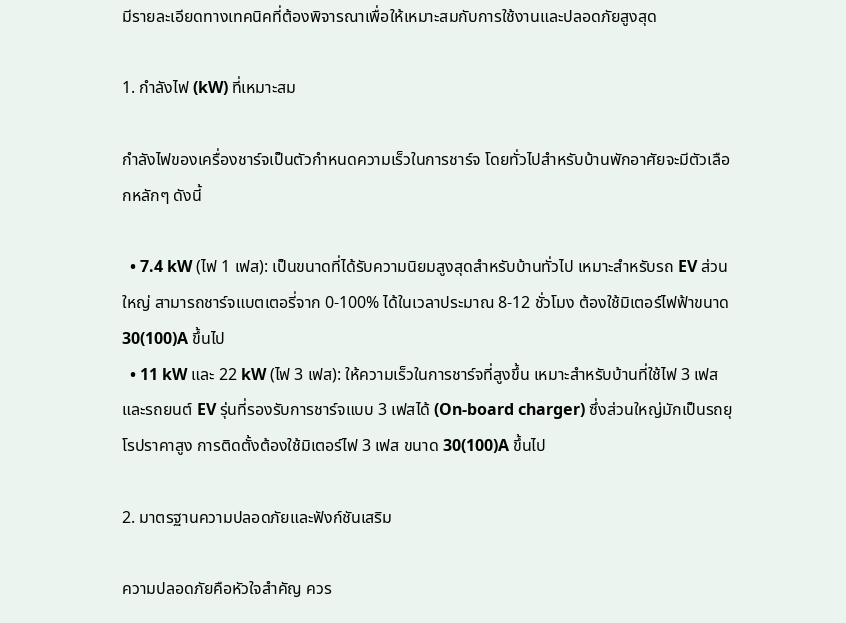มีรายละเอียดทางเทคนิคที่ต้องพิจารณาเพื่อให้เหมาะสมกับการใช้งานและปลอดภัยสูงสุด

1. กำลังไฟ (kW) ที่เหมาะสม

กำลังไฟของเครื่องชาร์จเป็นตัวกำหนดความเร็วในการชาร์จ โดยทั่วไปสำหรับบ้านพักอาศัยจะมีตัวเลือกหลักๆ ดังนี้

  • 7.4 kW (ไฟ 1 เฟส): เป็นขนาดที่ได้รับความนิยมสูงสุดสำหรับบ้านทั่วไป เหมาะสำหรับรถ EV ส่วนใหญ่ สามารถชาร์จแบตเตอรี่จาก 0-100% ได้ในเวลาประมาณ 8-12 ชั่วโมง ต้องใช้มิเตอร์ไฟฟ้าขนาด 30(100)A ขึ้นไป
  • 11 kW และ 22 kW (ไฟ 3 เฟส): ให้ความเร็วในการชาร์จที่สูงขึ้น เหมาะสำหรับบ้านที่ใช้ไฟ 3 เฟส และรถยนต์ EV รุ่นที่รองรับการชาร์จแบบ 3 เฟสได้ (On-board charger) ซึ่งส่วนใหญ่มักเป็นรถยุโรปราคาสูง การติดตั้งต้องใช้มิเตอร์ไฟ 3 เฟส ขนาด 30(100)A ขึ้นไป

2. มาตรฐานความปลอดภัยและฟังก์ชันเสริม

ความปลอดภัยคือหัวใจสำคัญ ควร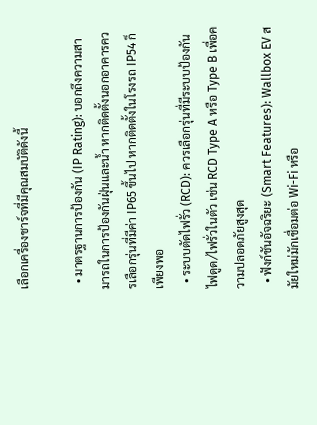เลือกเครื่องชาร์จที่มีคุณสมบัติดังนี้

  • มาตรฐานการป้องกัน (IP Rating): บอกถึงความสามารถในการป้องกันฝุ่นและน้ำ หากติดตั้งนอกอาคารควรเลือกรุ่นที่มีค่า IP65 ขึ้นไป หากติดตั้งในโรงรถ IP54 ก็เพียงพอ
  • ระบบตัดไฟรั่ว (RCD): ควรเลือกรุ่นที่มีระบบป้องกันไฟดูด/ไฟรั่วในตัว เช่น RCD Type A หรือ Type B เพื่อความปลอดภัยสูงสุด
  • ฟังก์ชันอัจฉริยะ (Smart Features): Wallbox EV สมัยใหม่มักเชื่อมต่อ Wi-Fi หรือ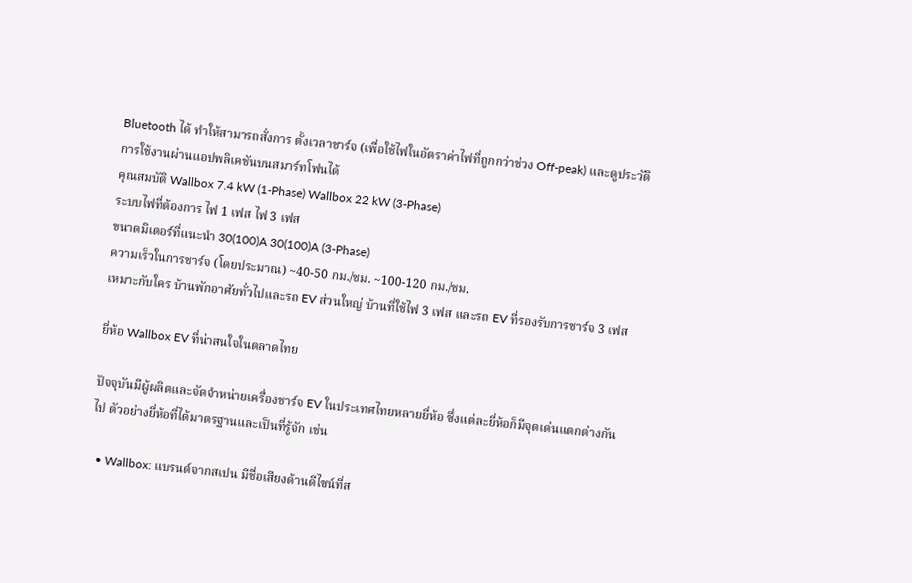Bluetooth ได้ ทำให้สามารถสั่งการ ตั้งเวลาชาร์จ (เพื่อใช้ไฟในอัตราค่าไฟที่ถูกกว่าช่วง Off-peak) และดูประวัติการใช้งานผ่านแอปพลิเคชันบนสมาร์ทโฟนได้
คุณสมบัติ Wallbox 7.4 kW (1-Phase) Wallbox 22 kW (3-Phase)
ระบบไฟที่ต้องการ ไฟ 1 เฟส ไฟ 3 เฟส
ขนาดมิเตอร์ที่แนะนำ 30(100)A 30(100)A (3-Phase)
ความเร็วในการชาร์จ (โดยประมาณ) ~40-50 กม./ชม. ~100-120 กม./ชม.
เหมาะกับใคร บ้านพักอาศัยทั่วไปและรถ EV ส่วนใหญ่ บ้านที่ใช้ไฟ 3 เฟส และรถ EV ที่รองรับการชาร์จ 3 เฟส

ยี่ห้อ Wallbox EV ที่น่าสนใจในตลาดไทย

ปัจจุบันมีผู้ผลิตและจัดจำหน่ายเครื่องชาร์จ EV ในประเทศไทยหลายยี่ห้อ ซึ่งแต่ละยี่ห้อก็มีจุดเด่นแตกต่างกันไป ตัวอย่างยี่ห้อที่ได้มาตรฐานและเป็นที่รู้จัก เช่น

  • Wallbox: แบรนด์จากสเปน มีชื่อเสียงด้านดีไซน์ที่ส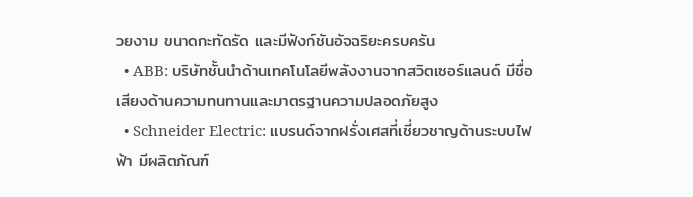วยงาม ขนาดกะทัดรัด และมีฟังก์ชันอัจฉริยะครบครัน
  • ABB: บริษัทชั้นนำด้านเทคโนโลยีพลังงานจากสวิตเซอร์แลนด์ มีชื่อเสียงด้านความทนทานและมาตรฐานความปลอดภัยสูง
  • Schneider Electric: แบรนด์จากฝรั่งเศสที่เชี่ยวชาญด้านระบบไฟฟ้า มีผลิตภัณฑ์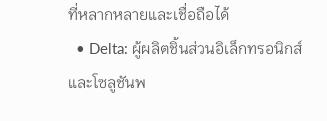ที่หลากหลายและเชื่อถือได้
  • Delta: ผู้ผลิตชิ้นส่วนอิเล็กทรอนิกส์และโซลูชันพ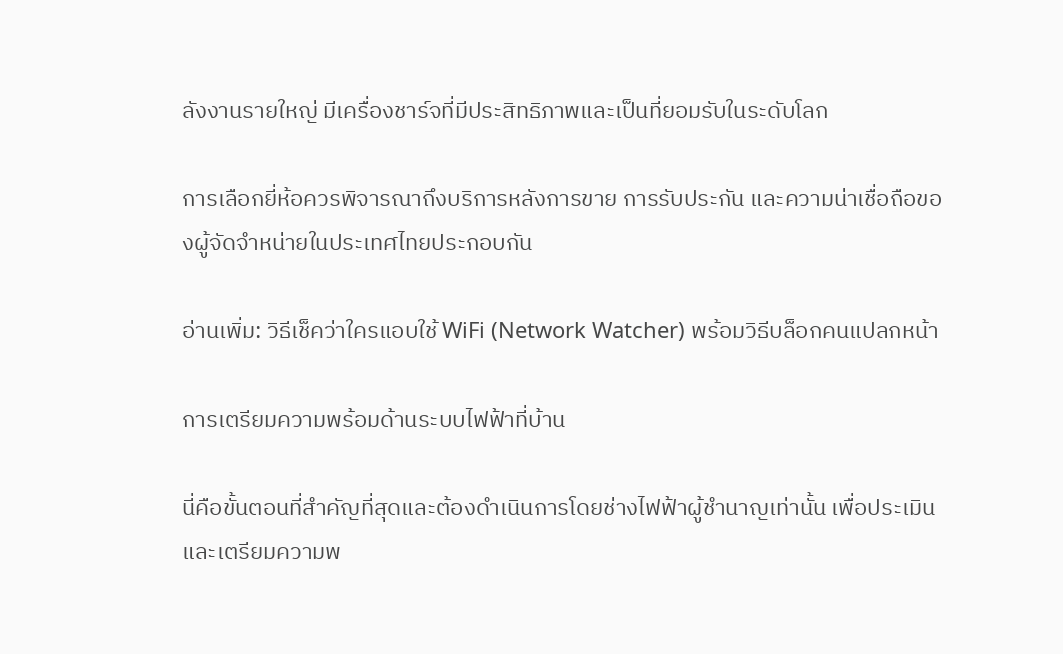ลังงานรายใหญ่ มีเครื่องชาร์จที่มีประสิทธิภาพและเป็นที่ยอมรับในระดับโลก

การเลือกยี่ห้อควรพิจารณาถึงบริการหลังการขาย การรับประกัน และความน่าเชื่อถือของผู้จัดจำหน่ายในประเทศไทยประกอบกัน

อ่านเพิ่ม: วิธีเช็คว่าใครแอบใช้ WiFi (Network Watcher) พร้อมวิธีบล็อกคนแปลกหน้า

การเตรียมความพร้อมด้านระบบไฟฟ้าที่บ้าน

นี่คือขั้นตอนที่สำคัญที่สุดและต้องดำเนินการโดยช่างไฟฟ้าผู้ชำนาญเท่านั้น เพื่อประเมินและเตรียมความพ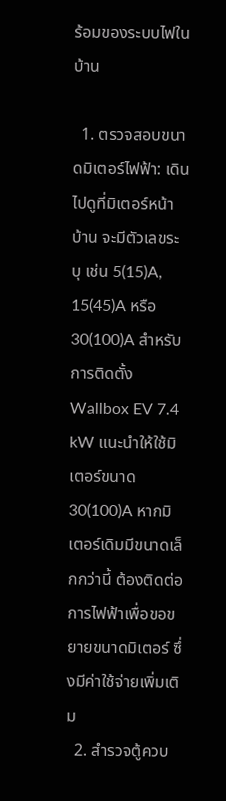ร้อมของระบบไฟในบ้าน

  1. ตรวจสอบขนาดมิเตอร์ไฟฟ้า: เดินไปดูที่มิเตอร์หน้าบ้าน จะมีตัวเลขระบุ เช่น 5(15)A, 15(45)A หรือ 30(100)A สำหรับการติดตั้ง Wallbox EV 7.4 kW แนะนำให้ใช้มิเตอร์ขนาด 30(100)A หากมิเตอร์เดิมมีขนาดเล็กกว่านี้ ต้องติดต่อการไฟฟ้าเพื่อขอขยายขนาดมิเตอร์ ซึ่งมีค่าใช้จ่ายเพิ่มเติม
  2. สำรวจตู้ควบ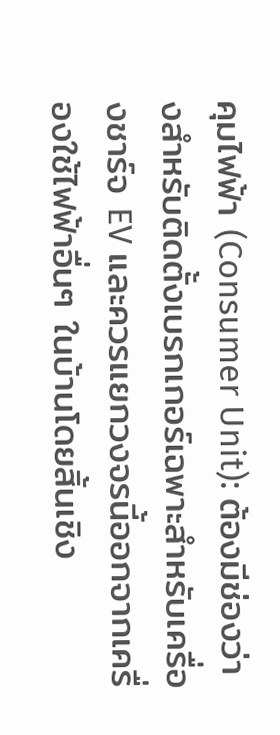คุมไฟฟ้า (Consumer Unit): ต้องมีช่องว่างสำหรับติดตั้งเบรกเกอร์เฉพาะสำหรับเครื่องชาร์จ EV และควรแยกวงจรนี้ออกจากเครื่องใช้ไฟฟ้าอื่นๆ ในบ้านโดยสิ้นเชิง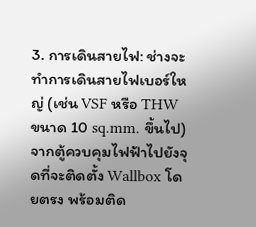3. การเดินสายไฟ: ช่างจะทำการเดินสายไฟเบอร์ใหญ่ (เช่น VSF หรือ THW ขนาด 10 sq.mm. ขึ้นไป) จากตู้ควบคุมไฟฟ้าไปยังจุดที่จะติดตั้ง Wallbox โดยตรง พร้อมติด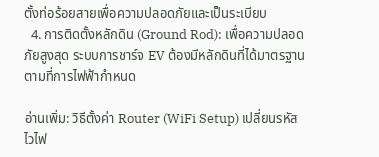ตั้งท่อร้อยสายเพื่อความปลอดภัยและเป็นระเบียบ
  4. การติดตั้งหลักดิน (Ground Rod): เพื่อความปลอดภัยสูงสุด ระบบการชาร์จ EV ต้องมีหลักดินที่ได้มาตรฐานตามที่การไฟฟ้ากำหนด

อ่านเพิ่ม: วิธีตั้งค่า Router (WiFi Setup) เปลี่ยนรหัสไวไฟ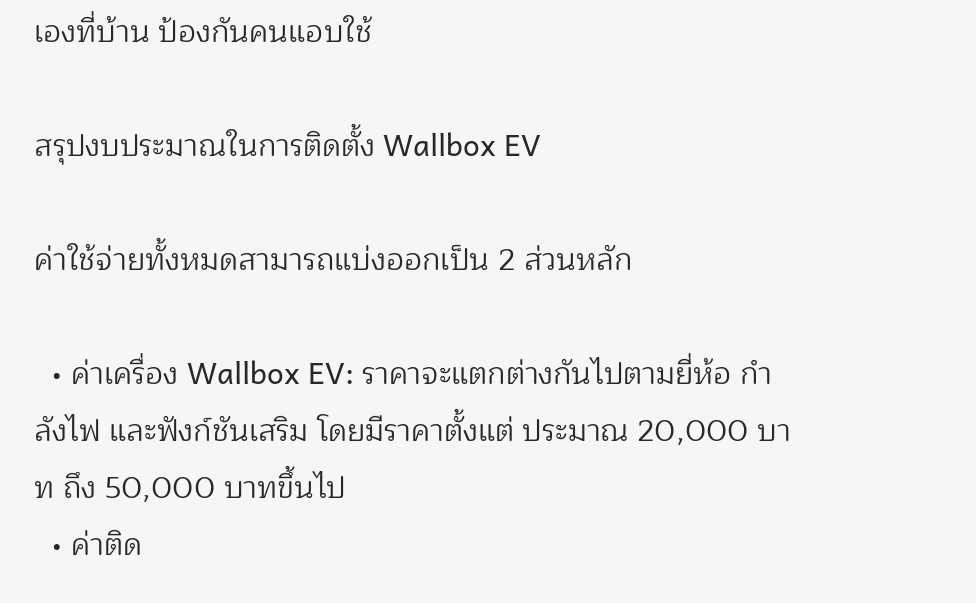เองที่บ้าน ป้องกันคนแอบใช้

สรุปงบประมาณในการติดตั้ง Wallbox EV

ค่าใช้จ่ายทั้งหมดสามารถแบ่งออกเป็น 2 ส่วนหลัก

  • ค่าเครื่อง Wallbox EV: ราคาจะแตกต่างกันไปตามยี่ห้อ กำลังไฟ และฟังก์ชันเสริม โดยมีราคาตั้งแต่ ประมาณ 20,000 บาท ถึง 50,000 บาทขึ้นไป
  • ค่าติด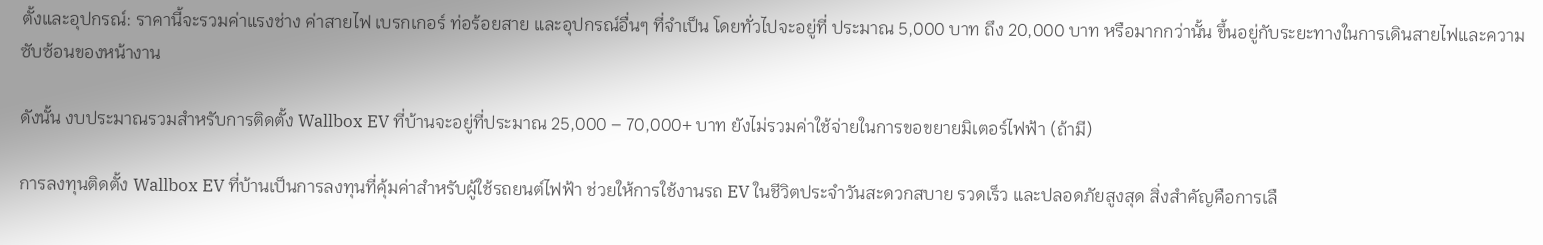ตั้งและอุปกรณ์: ราคานี้จะรวมค่าแรงช่าง ค่าสายไฟ เบรกเกอร์ ท่อร้อยสาย และอุปกรณ์อื่นๆ ที่จำเป็น โดยทั่วไปจะอยู่ที่ ประมาณ 5,000 บาท ถึง 20,000 บาท หรือมากกว่านั้น ขึ้นอยู่กับระยะทางในการเดินสายไฟและความซับซ้อนของหน้างาน

ดังนั้น งบประมาณรวมสำหรับการติดตั้ง Wallbox EV ที่บ้านจะอยู่ที่ประมาณ 25,000 – 70,000+ บาท ยังไม่รวมค่าใช้จ่ายในการขอขยายมิเตอร์ไฟฟ้า (ถ้ามี)

การลงทุนติดตั้ง Wallbox EV ที่บ้านเป็นการลงทุนที่คุ้มค่าสำหรับผู้ใช้รถยนต์ไฟฟ้า ช่วยให้การใช้งานรถ EV ในชีวิตประจำวันสะดวกสบาย รวดเร็ว และปลอดภัยสูงสุด สิ่งสำคัญคือการเลื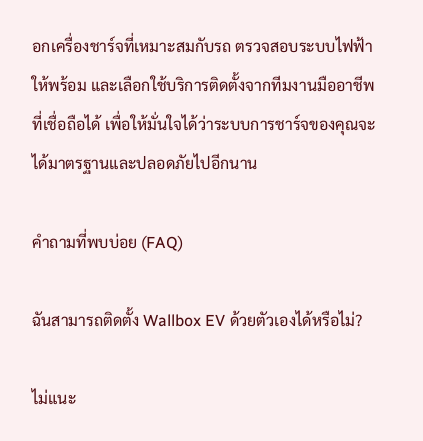อกเครื่องชาร์จที่เหมาะสมกับรถ ตรวจสอบระบบไฟฟ้าให้พร้อม และเลือกใช้บริการติดตั้งจากทีมงานมืออาชีพที่เชื่อถือได้ เพื่อให้มั่นใจได้ว่าระบบการชาร์จของคุณจะได้มาตรฐานและปลอดภัยไปอีกนาน

คำถามที่พบบ่อย (FAQ)

ฉันสามารถติดตั้ง Wallbox EV ด้วยตัวเองได้หรือไม่?

ไม่แนะ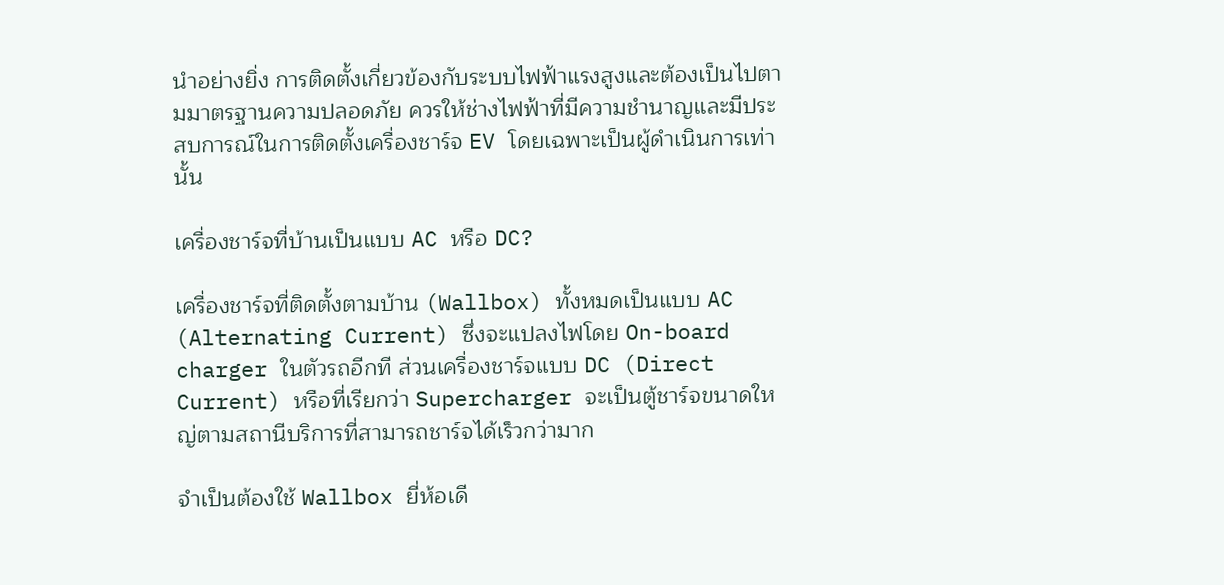นำอย่างยิ่ง การติดตั้งเกี่ยวข้องกับระบบไฟฟ้าแรงสูงและต้องเป็นไปตามมาตรฐานความปลอดภัย ควรให้ช่างไฟฟ้าที่มีความชำนาญและมีประสบการณ์ในการติดตั้งเครื่องชาร์จ EV โดยเฉพาะเป็นผู้ดำเนินการเท่านั้น

เครื่องชาร์จที่บ้านเป็นแบบ AC หรือ DC?

เครื่องชาร์จที่ติดตั้งตามบ้าน (Wallbox) ทั้งหมดเป็นแบบ AC (Alternating Current) ซึ่งจะแปลงไฟโดย On-board charger ในตัวรถอีกที ส่วนเครื่องชาร์จแบบ DC (Direct Current) หรือที่เรียกว่า Supercharger จะเป็นตู้ชาร์จขนาดใหญ่ตามสถานีบริการที่สามารถชาร์จได้เร็วกว่ามาก

จำเป็นต้องใช้ Wallbox ยี่ห้อเดี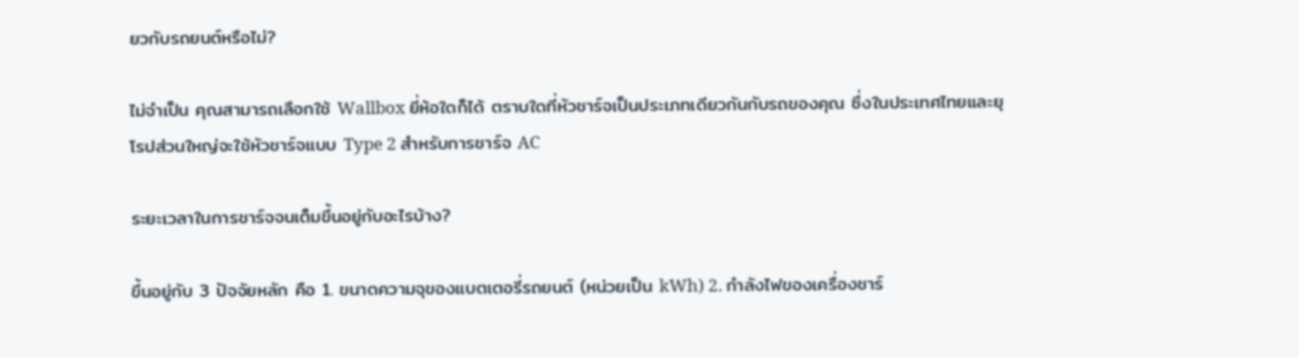ยวกับรถยนต์หรือไม่?

ไม่จำเป็น คุณสามารถเลือกใช้ Wallbox ยี่ห้อใดก็ได้ ตราบใดที่หัวชาร์จเป็นประเภทเดียวกันกับรถของคุณ ซึ่งในประเทศไทยและยุโรปส่วนใหญ่จะใช้หัวชาร์จแบบ Type 2 สำหรับการชาร์จ AC

ระยะเวลาในการชาร์จจนเต็มขึ้นอยู่กับอะไรบ้าง?

ขึ้นอยู่กับ 3 ปัจจัยหลัก คือ 1. ขนาดความจุของแบตเตอรี่รถยนต์ (หน่วยเป็น kWh) 2. กำลังไฟของเครื่องชาร์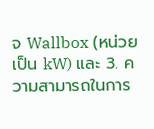จ Wallbox (หน่วยเป็น kW) และ 3. ความสามารถในการ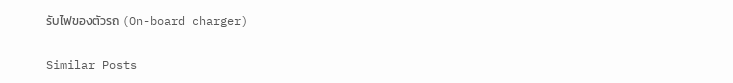รับไฟของตัวรถ (On-board charger)

Similar Posts